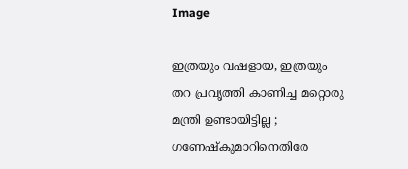Image

ഇത്രയും വഷളായ, ഇത്രയും തറ പ്രവൃത്തി കാണിച്ച മറ്റൊരു മന്ത്രി ഉണ്ടായിട്ടില്ല ; ഗണേഷ്‌കുമാറിനെതിരേ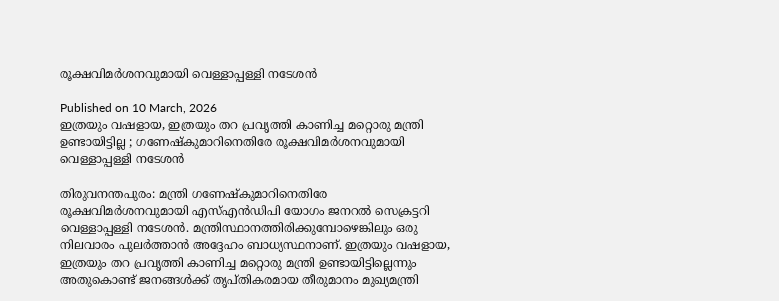രൂക്ഷവിമര്‍ശനവുമായി വെള്ളാപ്പള്ളി നടേശന്‍

Published on 10 March, 2026
ഇത്രയും വഷളായ, ഇത്രയും തറ പ്രവൃത്തി കാണിച്ച മറ്റൊരു മന്ത്രി ഉണ്ടായിട്ടില്ല ; ഗണേഷ്‌കുമാറിനെതിരേ രൂക്ഷവിമര്‍ശനവുമായി വെള്ളാപ്പള്ളി നടേശന്‍

തിരുവനന്തപുരം: മന്ത്രി ഗണേഷ്‌കുമാറിനെതിരേ രൂക്ഷവിമര്‍ശനവുമായി എസ്എന്‍ഡിപി യോഗം ജനറല്‍ സെക്രട്ടറി വെള്ളാപ്പള്ളി നടേശന്‍. മന്ത്രിസ്ഥാനത്തിരിക്കുമ്പോഴെങ്കിലും ഒരു നിലവാരം പുലര്‍ത്താന്‍ അദ്ദേഹം ബാധ്യസ്ഥനാണ്. ഇത്രയും വഷളായ, ഇത്രയും തറ പ്രവൃത്തി കാണിച്ച മറ്റൊരു മന്ത്രി ഉണ്ടായിട്ടില്ലെന്നും അതുകൊണ്ട് ജനങ്ങള്‍ക്ക് തൃപ്തികരമായ തീരുമാനം മുഖ്യമന്ത്രി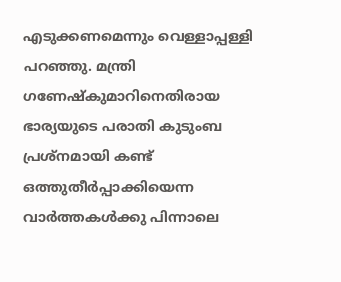എടുക്കണമെന്നും വെള്ളാപ്പള്ളി പറഞ്ഞു. മന്ത്രി ഗണേഷ്‌കുമാറിനെതിരായ ഭാര്യയുടെ പരാതി കുടുംബ പ്രശ്‌നമായി കണ്ട് ഒത്തുതീര്‍പ്പാക്കിയെന്ന വാര്‍ത്തകള്‍ക്കു പിന്നാലെ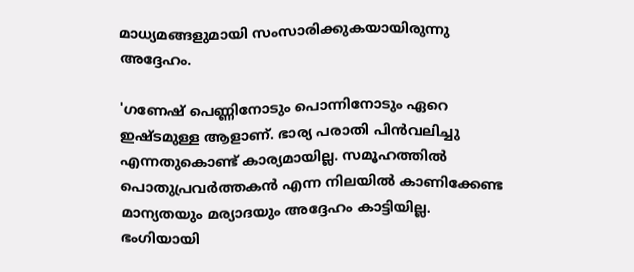മാധ്യമങ്ങളുമായി സംസാരിക്കുകയായിരുന്നു അദ്ദേഹം.

'ഗണേഷ് പെണ്ണിനോടും പൊന്നിനോടും ഏറെ ഇഷ്ടമുള്ള ആളാണ്. ഭാര്യ പരാതി പിന്‍വലിച്ചു എന്നതുകൊണ്ട് കാര്യമായില്ല. സമൂഹത്തില്‍ പൊതുപ്രവര്‍ത്തകന്‍ എന്ന നിലയില്‍ കാണിക്കേണ്ട മാന്യതയും മര്യാദയും അദ്ദേഹം കാട്ടിയില്ല. ഭംഗിയായി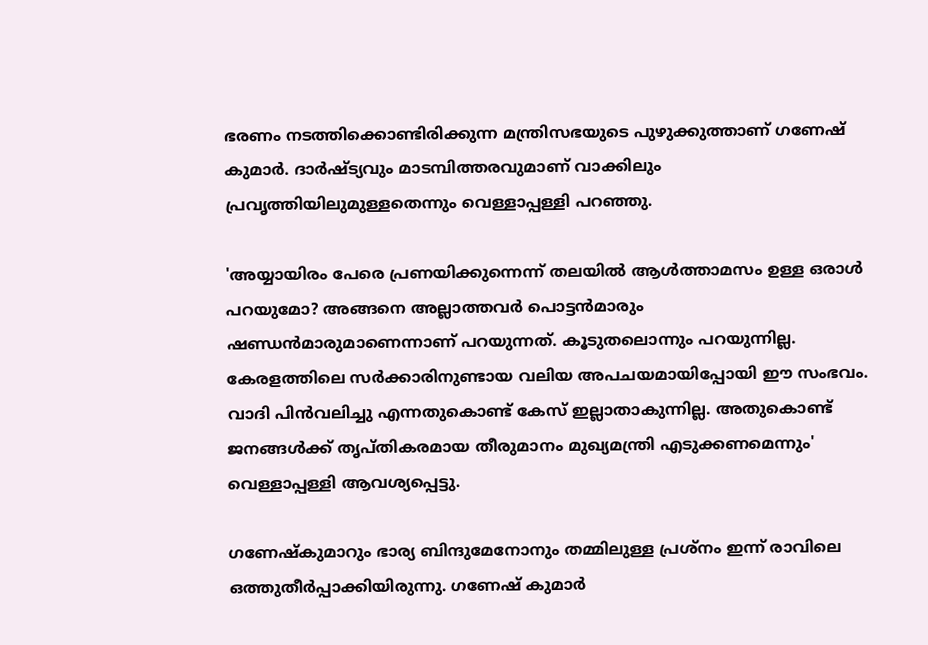ഭരണം നടത്തിക്കൊണ്ടിരിക്കുന്ന മന്ത്രിസഭയുടെ പുഴുക്കുത്താണ് ഗണേഷ് കുമാര്‍. ദാര്‍ഷ്ട്യവും മാടമ്പിത്തരവുമാണ് വാക്കിലും പ്രവൃത്തിയിലുമുള്ളതെന്നും വെള്ളാപ്പള്ളി പറഞ്ഞു.

'അയ്യായിരം പേരെ പ്രണയിക്കുന്നെന്ന് തലയില്‍ ആള്‍ത്താമസം ഉള്ള ഒരാള്‍ പറയുമോ? അങ്ങനെ അല്ലാത്തവര്‍ പൊട്ടന്‍മാരും ഷണ്ഡന്‍മാരുമാണെന്നാണ് പറയുന്നത്. കൂടുതലൊന്നും പറയുന്നില്ല. കേരളത്തിലെ സര്‍ക്കാരിനുണ്ടായ വലിയ അപചയമായിപ്പോയി ഈ സംഭവം. വാദി പിന്‍വലിച്ചു എന്നതുകൊണ്ട് കേസ് ഇല്ലാതാകുന്നില്ല. അതുകൊണ്ട് ജനങ്ങള്‍ക്ക് തൃപ്തികരമായ തീരുമാനം മുഖ്യമന്ത്രി എടുക്കണമെന്നും' വെള്ളാപ്പള്ളി ആവശ്യപ്പെട്ടു.

ഗണേഷ്‌കുമാറും ഭാര്യ ബിന്ദുമേനോനും തമ്മിലുള്ള പ്രശ്‌നം ഇന്ന് രാവിലെ ഒത്തുതീര്‍പ്പാക്കിയിരുന്നു. ഗണേഷ് കുമാര്‍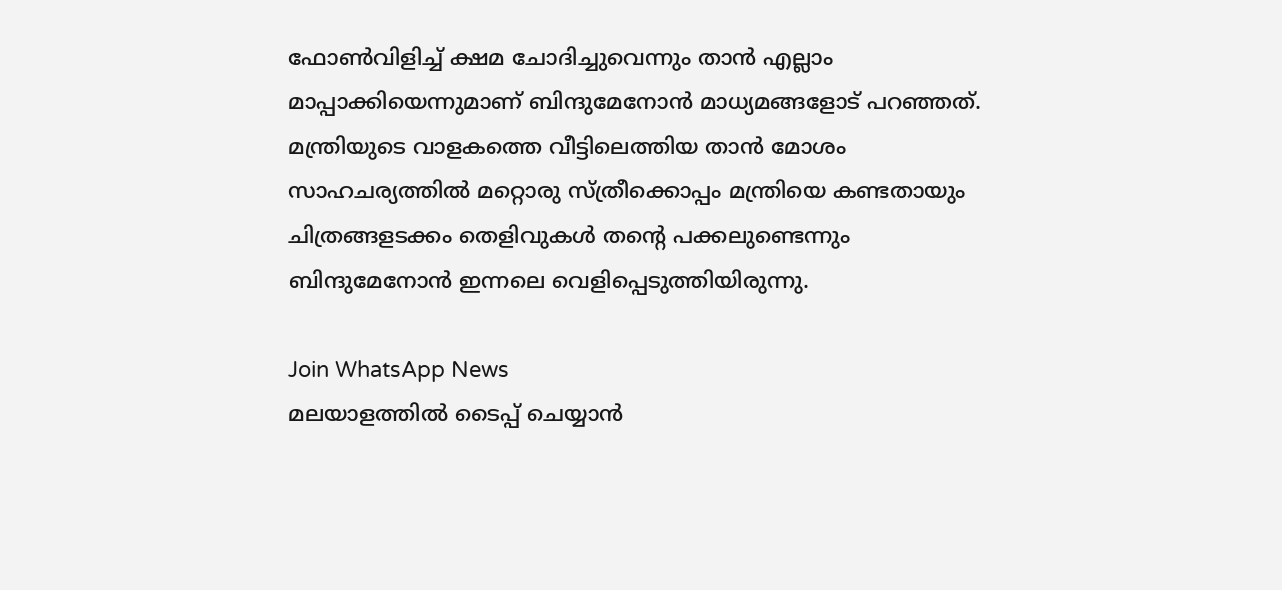ഫോണ്‍വിളിച്ച് ക്ഷമ ചോദിച്ചുവെന്നും താന്‍ എല്ലാം മാപ്പാക്കിയെന്നുമാണ് ബിന്ദുമേനോന്‍ മാധ്യമങ്ങളോട് പറഞ്ഞത്. മന്ത്രിയുടെ വാളകത്തെ വീട്ടിലെത്തിയ താന്‍ മോശം സാഹചര്യത്തില്‍ മറ്റൊരു സ്ത്രീക്കൊപ്പം മന്ത്രിയെ കണ്ടതായും ചിത്രങ്ങളടക്കം തെളിവുകള്‍ തന്റെ പക്കലുണ്ടെന്നും ബിന്ദുമേനോന്‍ ഇന്നലെ വെളിപ്പെടുത്തിയിരുന്നു.

Join WhatsApp News
മലയാളത്തില്‍ ടൈപ്പ് ചെയ്യാന്‍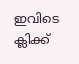ഇവിടെ ക്ലിക്ക്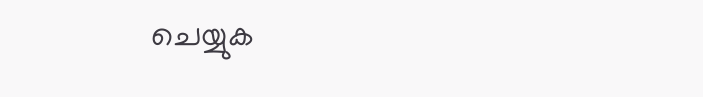ചെയ്യുക